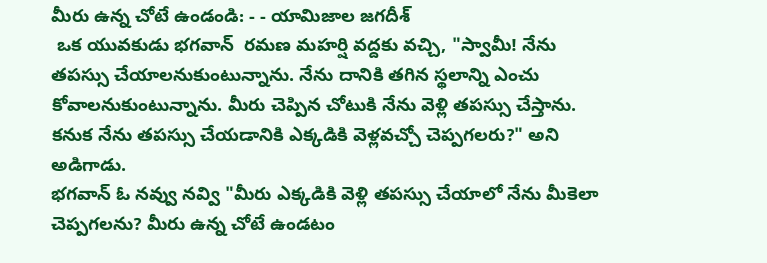మీరు ఉన్న చోటే ఉండండి: - - యామిజాల జగదీశ్
 ఒక యువకుడు భగవాన్  రమణ మహర్షి వద్దకు వచ్చి, "స్వామీ! నేను తపస్సు చేయాలనుకుంటున్నాను. నేను దానికి తగిన స్థలాన్ని ఎంచు కోవాలనుకుంటున్నాను. మీరు చెప్పిన చోటుకి నేను వెళ్లి తపస్సు చేస్తాను.
కనుక నేను తపస్సు చేయడానికి ఎక్కడికి వెళ్లవచ్చో చెప్పగలరు?" అని అడిగాడు.
భగవాన్ ఓ నవ్వు నవ్వి "మీరు ఎక్కడికి వెళ్లి తపస్సు చేయాలో నేను మీకెలా చెప్పగలను? మీరు ఉన్న చోటే ఉండటం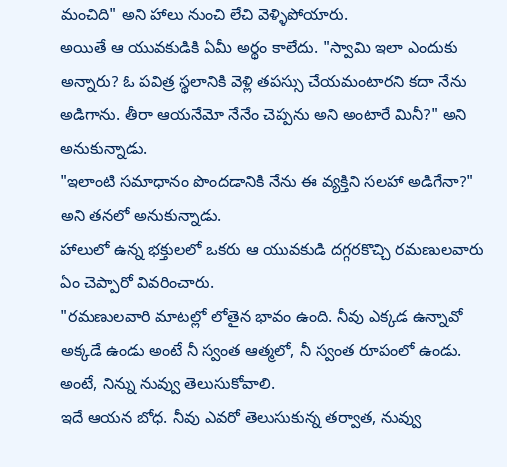మంచిది" అని హాలు నుంచి లేచి వెళ్ళిపోయారు.
అయితే ఆ యువకుడికి ఏమీ అర్థం కాలేదు. "స్వామి ఇలా ఎందుకు అన్నారు? ఓ పవిత్ర స్థలానికి వెళ్లి తపస్సు చేయమంటారని కదా నేను అడిగాను. తీరా ఆయనేమో నేనేం చెప్పను అని అంటారే మినీ?" అని అనుకున్నాడు.
"ఇలాంటి సమాధానం పొందడానికి నేను ఈ వ్యక్తిని సలహా అడిగేనా?" అని తనలో అనుకున్నాడు.
హాలులో ఉన్న భక్తులలో ఒకరు ఆ యువకుడి దగ్గరకొచ్చి రమణులవారు ఏం చెప్పారో వివరించారు.
"రమణుల‌వారి మాటల్లో లోతైన భావం ఉంది. నీవు ఎక్కడ ఉన్నావో అక్కడే ఉండు అంటే నీ స్వంత ఆత్మలో, నీ స్వంత రూపంలో ఉండు. అంటే, నిన్ను నువ్వు తెలుసుకోవాలి.
ఇదే ఆయన బోధ. నీవు ఎవరో తెలుసుకున్న తర్వాత, నువ్వు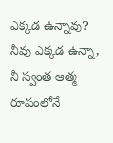ఎక్కడ ఉన్నావు? నీవు ఎక్కడ ఉన్నా, నీ స్వంత ఆత్మ రూపంలోనే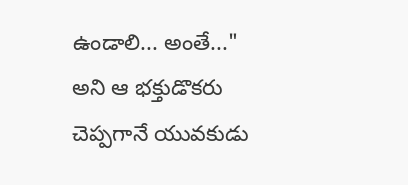ఉండాలి... అంతే..." అని ఆ భక్తుడొకరు చెప్పగానే యువకుడు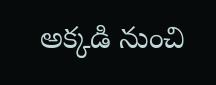అక్కడి నుంచి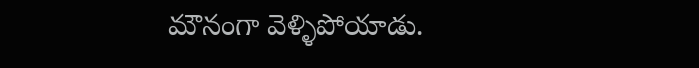మౌనంగా వెళ్ళిపోయాడు.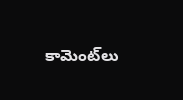కామెంట్‌లు